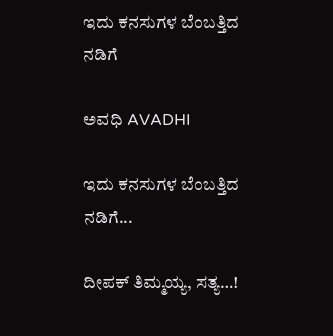ಇದು ಕನಸುಗಳ ಬೆಂಬತ್ತಿದ ನಡಿಗೆ‍

ಅವಧಿ AVADHI

ಇದು ಕನಸುಗಳ ಬೆಂಬತ್ತಿದ ನಡಿಗೆ...

ದೀಪಕ್ ತಿಮ್ಮಯ್ಯ, ಸತ್ಯ…!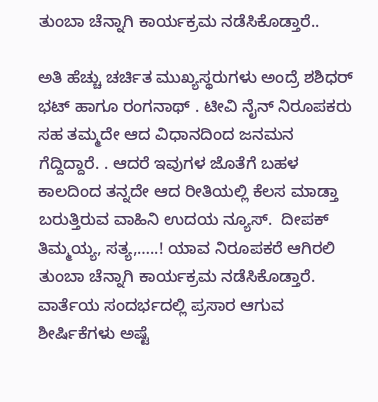ತುಂಬಾ ಚೆನ್ನಾಗಿ ಕಾರ್ಯಕ್ರಮ ನಡೆಸಿಕೊಡ್ತಾರೆ..

ಅತಿ ಹೆಚ್ಚು ಚರ್ಚಿತ ಮುಖ್ಯಸ್ಥರುಗಳು ಅಂದ್ರೆ ಶಶಿಧರ್ ಭಟ್ ಹಾಗೂ ರಂಗನಾಥ್ . ಟೀವಿ ನೈನ್ ನಿರೂಪಕರು ಸಹ ತಮ್ಮದೇ ಆದ ವಿಧಾನದಿಂದ ಜನಮನ ಗೆದ್ದಿದ್ದಾರೆ. . ಆದರೆ ಇವುಗಳ ಜೊತೆಗೆ ಬಹಳ ಕಾಲದಿಂದ ತನ್ನದೇ ಆದ ರೀತಿಯಲ್ಲಿ ಕೆಲಸ ಮಾಡ್ತಾ ಬರುತ್ತಿರುವ ವಾಹಿನಿ ಉದಯ ನ್ಯೂಸ್.  ದೀಪಕ್ ತಿಮ್ಮಯ್ಯ, ಸತ್ಯ,…..! ಯಾವ ನಿರೂಪಕರೆ ಆಗಿರಲಿ ತುಂಬಾ ಚೆನ್ನಾಗಿ ಕಾರ್ಯಕ್ರಮ ನಡೆಸಿಕೊಡ್ತಾರೆ. ವಾರ್ತೆಯ ಸಂದರ್ಭದಲ್ಲಿ ಪ್ರಸಾರ ಆಗುವ ಶೀರ್ಷಿಕೆಗಳು ಅಷ್ಟೆ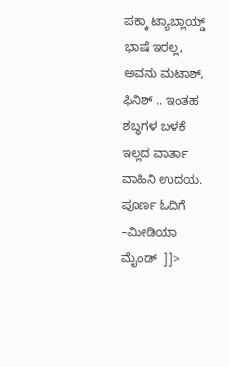ಪಕ್ಕಾ ಟ್ಯಾಬ್ಲಾಯ್ಡ್ ಭಾಷೆ ಇರಲ್ಲ, ಅವನು ಮಟಾಶ್, ಫಿನಿಶ್ .. ಇಂತಹ ಶಬ್ಧಗಳ ಬಳಕೆ ಇಲ್ಲದ ವಾರ್ತಾ ವಾಹಿನಿ ಉದಯ. ಪೂರ್ಣ ಓದಿಗೆ –ಮೀಡಿಯಾ ಮೈಂಡ್  ]]>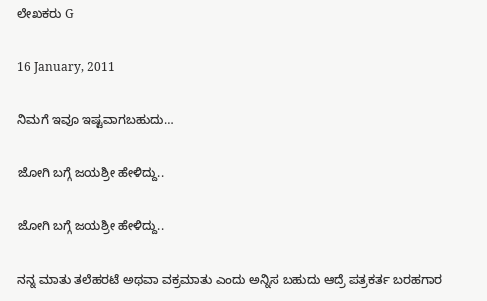ಲೇಖಕರು G

16 January, 2011

ನಿಮಗೆ ಇವೂ ಇಷ್ಟವಾಗಬಹುದು…

ಜೋಗಿ ಬಗ್ಗೆ ಜಯಶ್ರೀ ಹೇಳಿದ್ದು..

ಜೋಗಿ ಬಗ್ಗೆ ಜಯಶ್ರೀ ಹೇಳಿದ್ದು..

ನನ್ನ ಮಾತು ತಲೆಹರಟೆ ಅಥವಾ ವಕ್ರಮಾತು ಎಂದು ಅನ್ನಿಸ ಬಹುದು ಆದ್ರೆ ಪತ್ರಕರ್ತ ಬರಹಗಾರ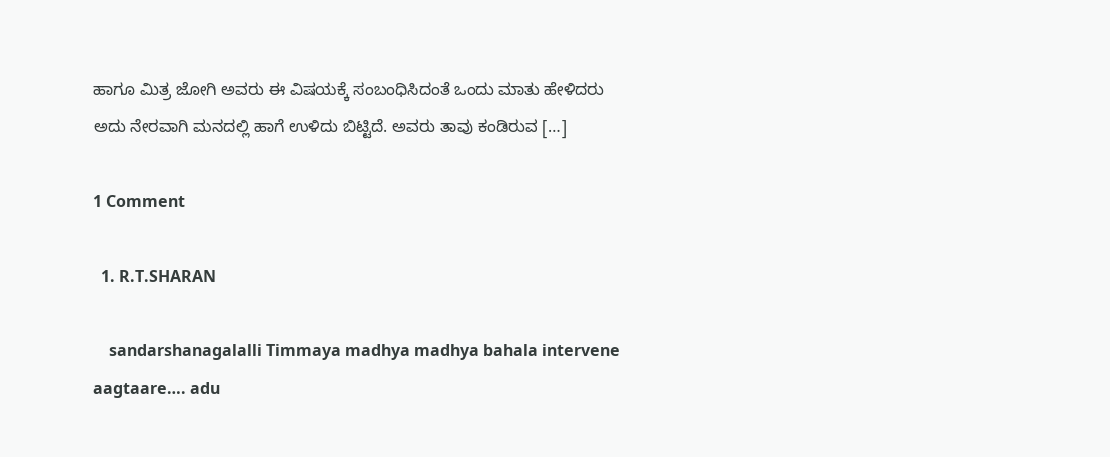ಹಾಗೂ ಮಿತ್ರ ಜೋಗಿ ಅವರು ಈ ವಿಷಯಕ್ಕೆ ಸಂಬಂಧಿಸಿದಂತೆ ಒಂದು ಮಾತು ಹೇಳಿದರು ಅದು ನೇರವಾಗಿ ಮನದಲ್ಲಿ ಹಾಗೆ ಉಳಿದು ಬಿಟ್ಟಿದೆ. ಅವರು ತಾವು ಕಂಡಿರುವ […]

1 Comment

  1. R.T.SHARAN

    sandarshanagalalli Timmaya madhya madhya bahala intervene aagtaare…. adu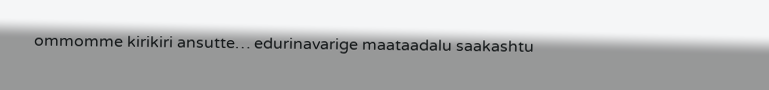ommomme kirikiri ansutte… edurinavarige maataadalu saakashtu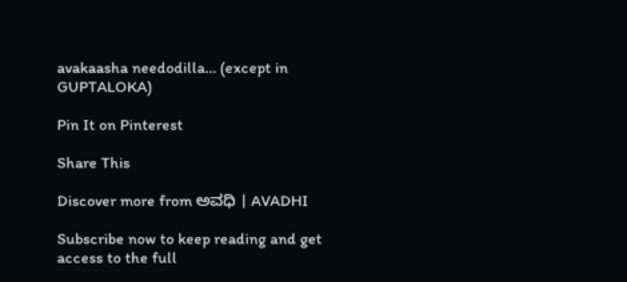avakaasha needodilla… (except in GUPTALOKA)

Pin It on Pinterest

Share This

Discover more from ಅವಧಿ । AVADHI

Subscribe now to keep reading and get access to the full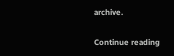archive.

Continue reading